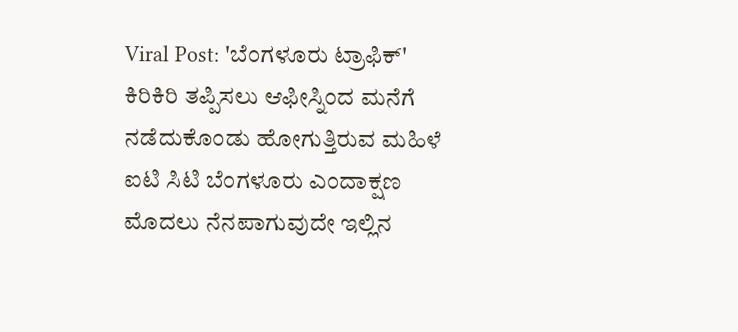Viral Post: 'ಬೆಂಗಳೂರು ಟ್ರಾಫಿಕ್' ಕಿರಿಕಿರಿ ತಪ್ಪಿಸಲು ಆಫೀಸ್ನಿಂದ ಮನೆಗೆ ನಡೆದುಕೊಂಡು ಹೋಗುತ್ತಿರುವ ಮಹಿಳೆ
ಐಟಿ ಸಿಟಿ ಬೆಂಗಳೂರು ಎಂದಾಕ್ಷಣ ಮೊದಲು ನೆನಪಾಗುವುದೇ ಇಲ್ಲಿನ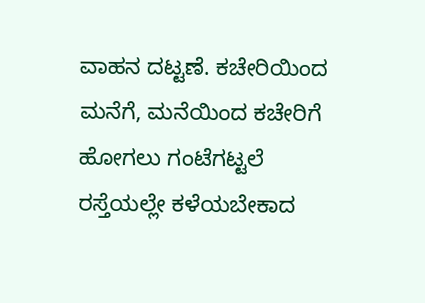ವಾಹನ ದಟ್ಟಣೆ. ಕಚೇರಿಯಿಂದ ಮನೆಗೆ, ಮನೆಯಿಂದ ಕಚೇರಿಗೆ ಹೋಗಲು ಗಂಟೆಗಟ್ಟಲೆ ರಸ್ತೆಯಲ್ಲೇ ಕಳೆಯಬೇಕಾದ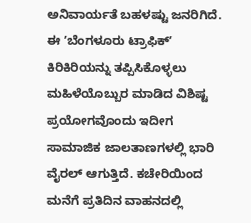ಅನಿವಾರ್ಯತೆ ಬಹಳಷ್ಟು ಜನರಿಗಿದೆ.
ಈ ʼಬೆಂಗಳೂರು ಟ್ರಾಫಿಕ್ʼ ಕಿರಿಕಿರಿಯನ್ನು ತಪ್ಪಿಸಿಕೊಳ್ಳಲು ಮಹಿಳೆಯೊಬ್ಬುರ ಮಾಡಿದ ವಿಶಿಷ್ಟ ಪ್ರಯೋಗವೊಂದು ಇದೀಗ ಸಾಮಾಜಿಕ ಜಾಲತಾಣಗಳಲ್ಲಿ ಭಾರಿ ವೈರಲ್ ಆಗುತ್ತಿದೆ. ಕಚೇರಿಯಿಂದ ಮನೆಗೆ ಪ್ರತಿದಿನ ವಾಹನದಲ್ಲಿ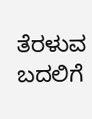ತೆರಳುವ ಬದಲಿಗೆ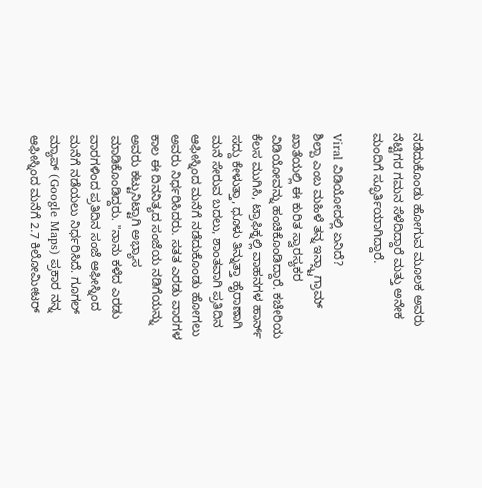ನಡೆದುಕೊಂಡು ಹೋಗುವ ಮೂಲಕ ಅವರು ನೆಟ್ಟಿಗರ ಗಮನ ಸೆಳೆದಿದ್ದಾರೆ ಮತ್ತು ಅನೇಕ ಮಂದಿಗೆ ಸ್ಫೂರ್ತಿಯಾಗಿದ್ದಾರೆ.

Viral ವಿಡಿಯೋದಲ್ಲಿ ಏನಿದೆ?
ಶಿಲ್ಪಾ ಎಂಬ ಮಹಿಳೆ ತನ್ನ ಇನ್ಸ್ಟಾಗ್ರಾಮ್ ಖಾತೆಯಲ್ಲಿ ಈ ಕುರಿತ ಸ್ವಾರಸ್ಯಕರ ವಿಡಿಯೋವನ್ನು ಹಂಚಿಕೊಂಡಿದ್ದಾರೆ. ಕಚೇರಿಯ ಕೆಲಸ ಮುಗಿಸಿ, ಟ್ರಾಫಿಕ್ನಲ್ಲಿ ವಾಹನಗಳ ಹಾರ್ನ್ ಸದ್ದು ಕೇಳುತ್ತಾ, ಧೂಳು ತಿನ್ನುತ್ತಾ ಹೈರಾಣಾಗಿ ಮನೆ ಸೇರುವ ಬದಲು, ಶಾಂತವಾಗಿ ಪ್ರತಿದಿನ ಆಫೀಸ್ನಿಂದ ಮನೆಗೆ ನಡೆದುಕೊಂಡು ಹೋಗಲು ಅವರು ನಿರ್ಧರಿಸಿದರು. ಸತತ ಎರಡು ವಾರಗಳ ಕಾಲ ಈ ದಿನನಿತ್ಯದ ಸಂಜೆಯ ನಡಿಗೆಯನ್ನು ಅವರು ಕಟ್ಟುನಿಟ್ಟಾಗಿ ಅಭ್ಯಾಸ ಮಾಡಿಕೊಂಡಿದ್ದರು. "ನಾನು ಕಳೆದ ಎರಡು ವಾರಗಳಿಂದ ಪ್ರತಿದಿನ ಸಂಜೆ ಆಫೀಸ್ನಿಂದ ಮನೆಗೆ ನಡೆಯಲು ನಿರ್ಧರಿಸಿದೆ. ಗೂಗಲ್ ಮ್ಯಾಪ್ (Google Maps) ಪ್ರಕಾರ ನನ್ನ ಆಫೀಸ್ನಿಂದ ಮನೆಗೆ 2.7 ಕಿಲೋಮೀಟರ್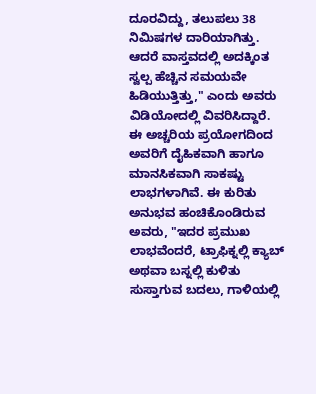ದೂರವಿದ್ದು, ತಲುಪಲು 38 ನಿಮಿಷಗಳ ದಾರಿಯಾಗಿತ್ತು. ಆದರೆ ವಾಸ್ತವದಲ್ಲಿ ಅದಕ್ಕಿಂತ ಸ್ವಲ್ಪ ಹೆಚ್ಚಿನ ಸಮಯವೇ ಹಿಡಿಯುತ್ತಿತ್ತು," ಎಂದು ಅವರು ವಿಡಿಯೋದಲ್ಲಿ ವಿವರಿಸಿದ್ದಾರೆ.
ಈ ಅಚ್ಚರಿಯ ಪ್ರಯೋಗದಿಂದ ಅವರಿಗೆ ದೈಹಿಕವಾಗಿ ಹಾಗೂ ಮಾನಸಿಕವಾಗಿ ಸಾಕಷ್ಟು ಲಾಭಗಳಾಗಿವೆ. ಈ ಕುರಿತು ಅನುಭವ ಹಂಚಿಕೊಂಡಿರುವ ಅವರು, "ಇದರ ಪ್ರಮುಖ ಲಾಭವೆಂದರೆ, ಟ್ರಾಫಿಕ್ನಲ್ಲಿ ಕ್ಯಾಬ್ ಅಥವಾ ಬಸ್ನಲ್ಲಿ ಕುಳಿತು ಸುಸ್ತಾಗುವ ಬದಲು, ಗಾಳಿಯಲ್ಲಿ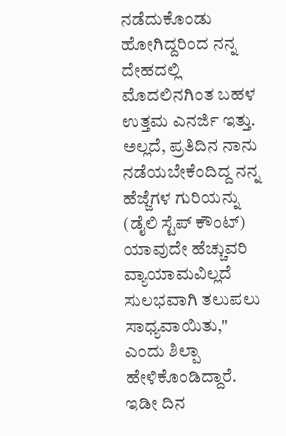ನಡೆದುಕೊಂಡು ಹೋಗಿದ್ದರಿಂದ ನನ್ನ ದೇಹದಲ್ಲಿ ಮೊದಲಿನಗಿಂತ ಬಹಳ ಉತ್ತಮ ಎನರ್ಜಿ ಇತ್ತು. ಅಲ್ಲದೆ, ಪ್ರತಿದಿನ ನಾನು ನಡೆಯಬೇಕೆಂದಿದ್ದ ನನ್ನ ಹೆಜ್ಜೆಗಳ ಗುರಿಯನ್ನು (ಡೈಲಿ ಸ್ಟೆಪ್ ಕೌಂಟ್) ಯಾವುದೇ ಹೆಚ್ಚುವರಿ ವ್ಯಾಯಾಮವಿಲ್ಲದೆ ಸುಲಭವಾಗಿ ತಲುಪಲು ಸಾಧ್ಯವಾಯಿತು," ಎಂದು ಶಿಲ್ಪಾ ಹೇಳಿಕೊಂಡಿದ್ದಾರೆ. ಇಡೀ ದಿನ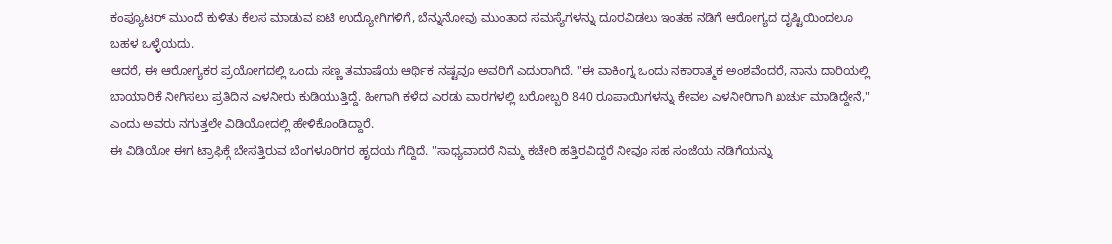ಕಂಪ್ಯೂಟರ್ ಮುಂದೆ ಕುಳಿತು ಕೆಲಸ ಮಾಡುವ ಐಟಿ ಉದ್ಯೋಗಿಗಳಿಗೆ, ಬೆನ್ನುನೋವು ಮುಂತಾದ ಸಮಸ್ಯೆಗಳನ್ನು ದೂರವಿಡಲು ಇಂತಹ ನಡಿಗೆ ಆರೋಗ್ಯದ ದೃಷ್ಟಿಯಿಂದಲೂ ಬಹಳ ಒಳ್ಳೆಯದು.
ಆದರೆ, ಈ ಆರೋಗ್ಯಕರ ಪ್ರಯೋಗದಲ್ಲಿ ಒಂದು ಸಣ್ಣ ತಮಾಷೆಯ ಆರ್ಥಿಕ ನಷ್ಟವೂ ಅವರಿಗೆ ಎದುರಾಗಿದೆ. "ಈ ವಾಕಿಂಗ್ನ ಒಂದು ನಕಾರಾತ್ಮಕ ಅಂಶವೆಂದರೆ, ನಾನು ದಾರಿಯಲ್ಲಿ ಬಾಯಾರಿಕೆ ನೀಗಿಸಲು ಪ್ರತಿದಿನ ಎಳನೀರು ಕುಡಿಯುತ್ತಿದ್ದೆ. ಹೀಗಾಗಿ ಕಳೆದ ಎರಡು ವಾರಗಳಲ್ಲಿ ಬರೋಬ್ಬರಿ 840 ರೂಪಾಯಿಗಳನ್ನು ಕೇವಲ ಎಳನೀರಿಗಾಗಿ ಖರ್ಚು ಮಾಡಿದ್ದೇನೆ," ಎಂದು ಅವರು ನಗುತ್ತಲೇ ವಿಡಿಯೋದಲ್ಲಿ ಹೇಳಿಕೊಂಡಿದ್ದಾರೆ.
ಈ ವಿಡಿಯೋ ಈಗ ಟ್ರಾಫಿಕ್ಗೆ ಬೇಸತ್ತಿರುವ ಬೆಂಗಳೂರಿಗರ ಹೃದಯ ಗೆದ್ದಿದೆ. "ಸಾಧ್ಯವಾದರೆ ನಿಮ್ಮ ಕಚೇರಿ ಹತ್ತಿರವಿದ್ದರೆ ನೀವೂ ಸಹ ಸಂಜೆಯ ನಡಿಗೆಯನ್ನು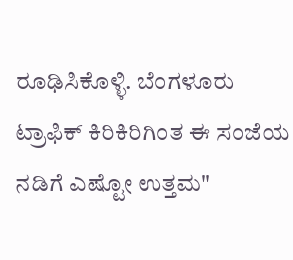ರೂಢಿಸಿಕೊಳ್ಳಿ. ಬೆಂಗಳೂರು ಟ್ರಾಫಿಕ್ ಕಿರಿಕಿರಿಗಿಂತ ಈ ಸಂಜೆಯ ನಡಿಗೆ ಎಷ್ಟೋ ಉತ್ತಮ"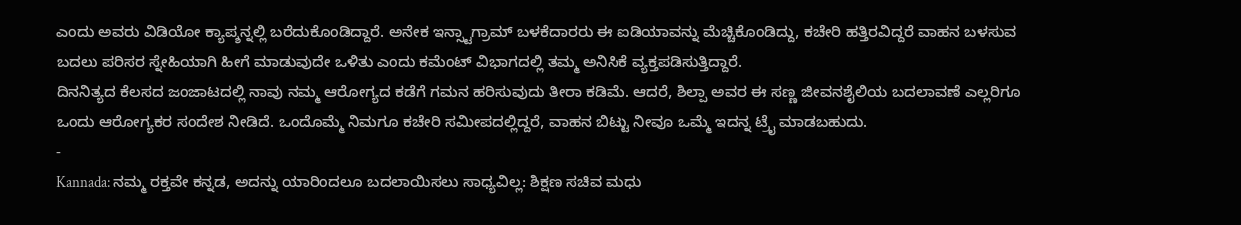ಎಂದು ಅವರು ವಿಡಿಯೋ ಕ್ಯಾಪ್ಶನ್ನಲ್ಲಿ ಬರೆದುಕೊಂಡಿದ್ದಾರೆ. ಅನೇಕ ಇನ್ಸ್ಟಾಗ್ರಾಮ್ ಬಳಕೆದಾರರು ಈ ಐಡಿಯಾವನ್ನು ಮೆಚ್ಚಿಕೊಂಡಿದ್ದು, ಕಚೇರಿ ಹತ್ತಿರವಿದ್ದರೆ ವಾಹನ ಬಳಸುವ ಬದಲು ಪರಿಸರ ಸ್ನೇಹಿಯಾಗಿ ಹೀಗೆ ಮಾಡುವುದೇ ಒಳಿತು ಎಂದು ಕಮೆಂಟ್ ವಿಭಾಗದಲ್ಲಿ ತಮ್ಮ ಅನಿಸಿಕೆ ವ್ಯಕ್ತಪಡಿಸುತ್ತಿದ್ದಾರೆ.
ದಿನನಿತ್ಯದ ಕೆಲಸದ ಜಂಜಾಟದಲ್ಲಿ ನಾವು ನಮ್ಮ ಆರೋಗ್ಯದ ಕಡೆಗೆ ಗಮನ ಹರಿಸುವುದು ತೀರಾ ಕಡಿಮೆ. ಆದರೆ, ಶಿಲ್ಪಾ ಅವರ ಈ ಸಣ್ಣ ಜೀವನಶೈಲಿಯ ಬದಲಾವಣೆ ಎಲ್ಲರಿಗೂ ಒಂದು ಆರೋಗ್ಯಕರ ಸಂದೇಶ ನೀಡಿದೆ. ಒಂದೊಮ್ಮೆ ನಿಮಗೂ ಕಚೇರಿ ಸಮೀಪದಲ್ಲಿದ್ದರೆ, ವಾಹನ ಬಿಟ್ಟು ನೀವೂ ಒಮ್ಮೆ ಇದನ್ನ ಟ್ರೈ ಮಾಡಬಹುದು.
-
Kannada: ನಮ್ಮ ರಕ್ತವೇ ಕನ್ನಡ, ಅದನ್ನು ಯಾರಿಂದಲೂ ಬದಲಾಯಿಸಲು ಸಾಧ್ಯವಿಲ್ಲ: ಶಿಕ್ಷಣ ಸಚಿವ ಮಧು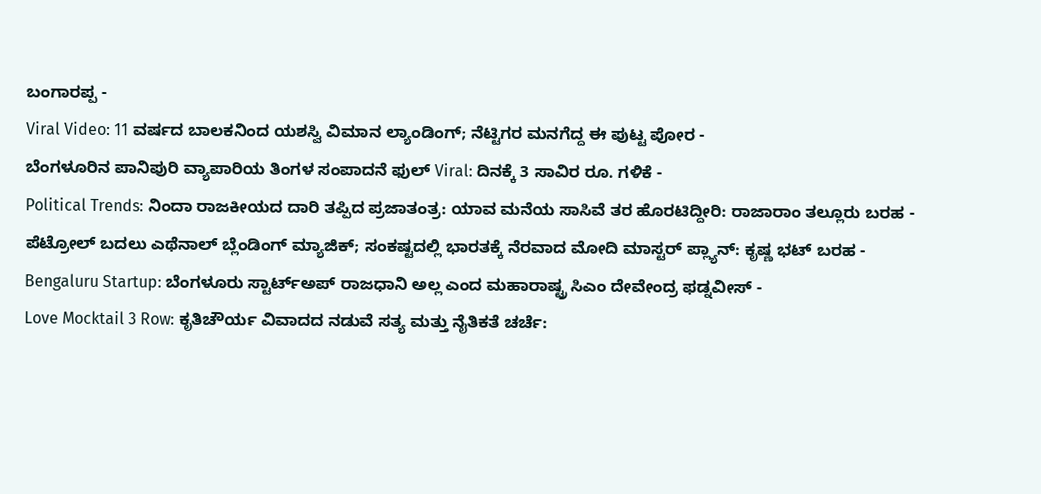ಬಂಗಾರಪ್ಪ -
Viral Video: 11 ವರ್ಷದ ಬಾಲಕನಿಂದ ಯಶಸ್ವಿ ವಿಮಾನ ಲ್ಯಾಂಡಿಂಗ್; ನೆಟ್ಟಿಗರ ಮನಗೆದ್ದ ಈ ಪುಟ್ಟ ಪೋರ -
ಬೆಂಗಳೂರಿನ ಪಾನಿಪುರಿ ವ್ಯಾಪಾರಿಯ ತಿಂಗಳ ಸಂಪಾದನೆ ಫುಲ್ Viral: ದಿನಕ್ಕೆ 3 ಸಾವಿರ ರೂ. ಗಳಿಕೆ -
Political Trends: ನಿಂದಾ ರಾಜಕೀಯದ ದಾರಿ ತಪ್ಪಿದ ಪ್ರಜಾತಂತ್ರ: ಯಾವ ಮನೆಯ ಸಾಸಿವೆ ತರ ಹೊರಟಿದ್ದೀರಿ: ರಾಜಾರಾಂ ತಲ್ಲೂರು ಬರಹ -
ಪೆಟ್ರೋಲ್ ಬದಲು ಎಥೆನಾಲ್ ಬ್ಲೆಂಡಿಂಗ್ ಮ್ಯಾಜಿಕ್; ಸಂಕಷ್ಟದಲ್ಲಿ ಭಾರತಕ್ಕೆ ನೆರವಾದ ಮೋದಿ ಮಾಸ್ಟರ್ ಪ್ಲ್ಯಾನ್: ಕೃಷ್ಣ ಭಟ್ ಬರಹ -
Bengaluru Startup: ಬೆಂಗಳೂರು ಸ್ಟಾರ್ಟ್ಅಪ್ ರಾಜಧಾನಿ ಅಲ್ಲ ಎಂದ ಮಹಾರಾಷ್ಟ್ರ ಸಿಎಂ ದೇವೇಂದ್ರ ಫಡ್ನವೀಸ್ -
Love Mocktail 3 Row: ಕೃತಿಚೌರ್ಯ ವಿವಾದದ ನಡುವೆ ಸತ್ಯ ಮತ್ತು ನೈತಿಕತೆ ಚರ್ಚೆ: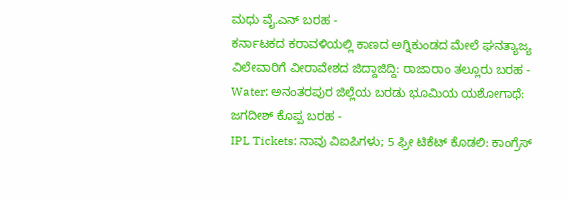ಮಧು ವೈ.ಎನ್ ಬರಹ -
ಕರ್ನಾಟಕದ ಕರಾವಳಿಯಲ್ಲಿ ಕಾಣದ ಅಗ್ನಿಕುಂಡದ ಮೇಲೆ ಘನತ್ಯಾಜ್ಯ ವಿಲೇವಾರಿಗೆ ವೀರಾವೇಶದ ಜಿದ್ದಾಜಿದ್ದಿ: ರಾಜಾರಾಂ ತಲ್ಲೂರು ಬರಹ -
Water: ಅನಂತರಪುರ ಜಿಲ್ಲೆಯ ಬರಡು ಭೂಮಿಯ ಯಶೋಗಾಥೆ: ಜಗದೀಶ್ ಕೊಪ್ಪ ಬರಹ -
IPL Tickets: ನಾವು ವಿಐಪಿಗಳು; 5 ಫ್ರೀ ಟಿಕೆಟ್ ಕೊಡಲಿ: ಕಾಂಗ್ರೆಸ್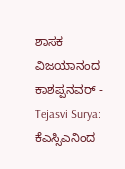ಶಾಸಕ ವಿಜಯಾನಂದ ಕಾಶಪ್ಪನವರ್ -
Tejasvi Surya: ಕೆಎಸ್ಸಿಎನಿಂದ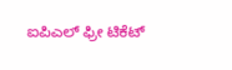ಐಪಿಎಲ್ ಫ್ರೀ ಟಿಕೆಟ್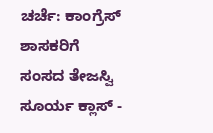ಚರ್ಚೆ: ಕಾಂಗ್ರೆಸ್ ಶಾಸಕರಿಗೆ ಸಂಸದ ತೇಜಸ್ವಿ ಸೂರ್ಯ ಕ್ಲಾಸ್ -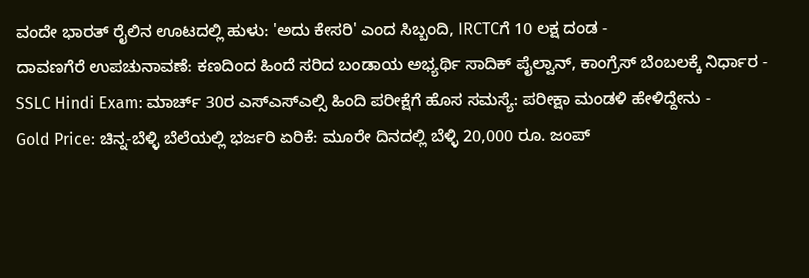ವಂದೇ ಭಾರತ್ ರೈಲಿನ ಊಟದಲ್ಲಿ ಹುಳು: 'ಅದು ಕೇಸರಿ' ಎಂದ ಸಿಬ್ಬಂದಿ, IRCTCಗೆ 10 ಲಕ್ಷ ದಂಡ -
ದಾವಣಗೆರೆ ಉಪಚುನಾವಣೆ: ಕಣದಿಂದ ಹಿಂದೆ ಸರಿದ ಬಂಡಾಯ ಅಭ್ಯರ್ಥಿ ಸಾದಿಕ್ ಪೈಲ್ವಾನ್, ಕಾಂಗ್ರೆಸ್ ಬೆಂಬಲಕ್ಕೆ ನಿರ್ಧಾರ -
SSLC Hindi Exam: ಮಾರ್ಚ್ 30ರ ಎಸ್ಎಸ್ಎಲ್ಸಿ ಹಿಂದಿ ಪರೀಕ್ಷೆಗೆ ಹೊಸ ಸಮಸ್ಯೆ: ಪರೀಕ್ಷಾ ಮಂಡಳಿ ಹೇಳಿದ್ದೇನು -
Gold Price: ಚಿನ್ನ-ಬೆಳ್ಳಿ ಬೆಲೆಯಲ್ಲಿ ಭರ್ಜರಿ ಏರಿಕೆ: ಮೂರೇ ದಿನದಲ್ಲಿ ಬೆಳ್ಳಿ 20,000 ರೂ. ಜಂಪ್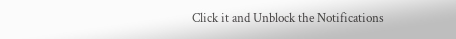Click it and Unblock the Notifications